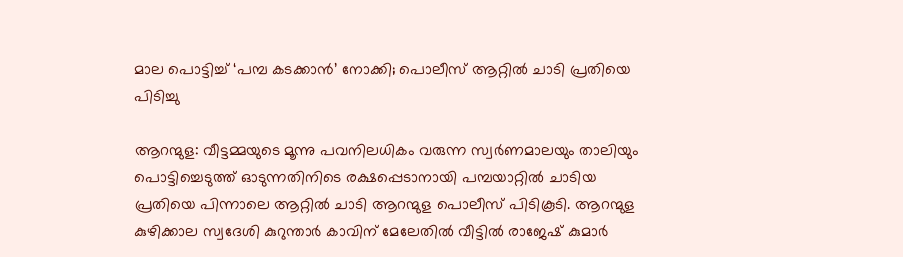മാല പൊട്ടിച്ച് ‘പമ്പ കടക്കാൻ’ നോക്കി; പൊലീസ് ആറ്റിൽ ചാടി പ്രതിയെ പിടിച്ചു

ആറന്മുള: വീട്ടമ്മയുടെ മൂന്നു പവനിലധികം വരുന്ന സ്വർണമാലയും താലിയും പൊട്ടിച്ചെടുത്ത് ഓടുന്നതിനിടെ രക്ഷപ്പെടാനായി പമ്പയാറ്റിൽ ചാടിയ പ്രതിയെ പിന്നാലെ ആറ്റിൽ ചാടി ആറന്മുള പൊലീസ് പിടികൂടി. ആറന്മുള കുഴിക്കാല സ്വദേശി കുറുന്താർ കാവിന് മേലേതിൽ വീട്ടിൽ രാജേഷ് കുമാർ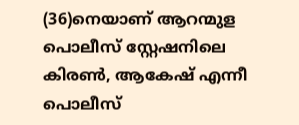(36)നെയാണ് ആറന്മുള പൊലീസ് സ്റ്റേഷനിലെ കിരൺ, ആകേഷ് എന്നീ പൊലീസ്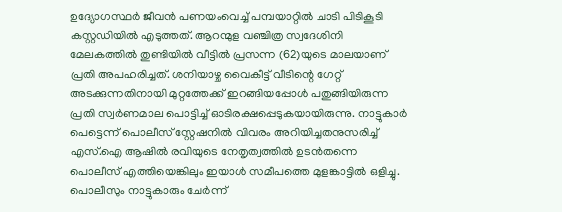ഉദ്യോഗസ്ഥർ ജീവൻ പണയംവെച്ച് പമ്പയാറ്റിൽ ചാടി പിടികൂടി കസ്റ്റഡിയിൽ എടുത്തത്. ആറന്മുള വഞ്ചിത്ര സ്വദേശിനി മേലകത്തിൽ തുണ്ടിയിൽ വീട്ടിൽ പ്രസന്ന (62)യുടെ മാലയാണ് പ്രതി അപഹരിച്ചത്. ശനിയാഴ്ച വൈകീട്ട് വീടിന്റെ ഗേറ്റ് അടക്കുന്നതിനായി മുറ്റത്തേക്ക് ഇറങ്ങിയപ്പോൾ പതുങ്ങിയിരുന്ന പ്രതി സ്വർണമാല പൊട്ടിച്ച് ഓടിരക്ഷപ്പെടുകയായിരുന്നു. നാട്ടുകാർ പെട്ടെന്ന് പൊലീസ് സ്റ്റേഷനിൽ വിവരം അറിയിച്ചതനുസരിച്ച് എസ്.ഐ ആഷിൽ രവിയുടെ നേതൃത്വത്തിൽ ഉടൻതന്നെ പൊലീസ് എത്തിയെങ്കിലും ഇയാൾ സമീപത്തെ മുളങ്കാട്ടിൽ ഒളിച്ചു. പൊലീസും നാട്ടുകാരും ചേർന്ന്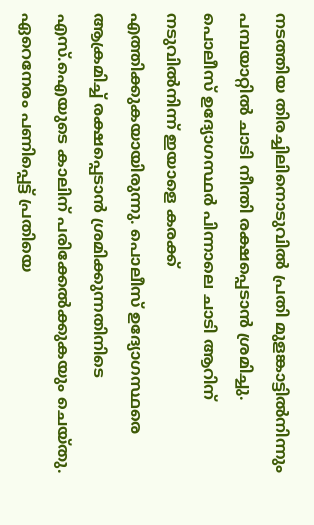നടത്തിയ തിരച്ചിലിനൊടുവിൽ പ്രതി മുളങ്കാട്ടിൽനിന്നും പമ്പയാറ്റിൽ ചാടി നീന്തി രക്ഷപ്പെടാൻ ശ്രമിച്ചു. പൊലീസ് ഉദ്യോഗസ്ഥർ പിന്നാലെ ചാടി ആറിന് നടുവിൽനിന്ന് ഇയാളെ കരക്ക് എത്തിക്കുകയായിരുന്നു. പൊലീസ് ഉദ്യോഗസ്ഥരെ ആക്രമിച്ച് രക്ഷപ്പെടാൻ ശ്രമിക്കുന്നതിനിടെ എസ്.ഐയുടെ കാലിന് പരിക്കേൽക്കുകയും ചെയ്തു. ഏറെനേരം പണിപ്പെട്ട് പ്രതിയെ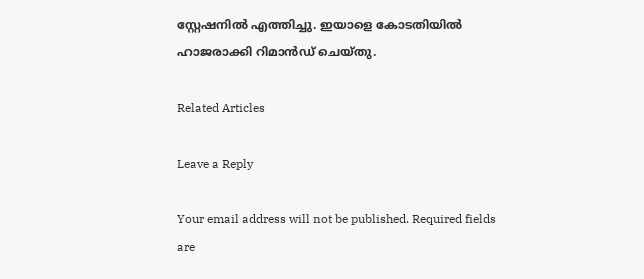സ്റ്റേഷനിൽ എത്തിച്ചു. ഇയാളെ കോടതിയിൽ ഹാജരാക്കി റിമാൻഡ് ചെയ്തു.

Related Articles

Leave a Reply

Your email address will not be published. Required fields are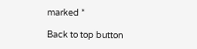marked *

Back to top button